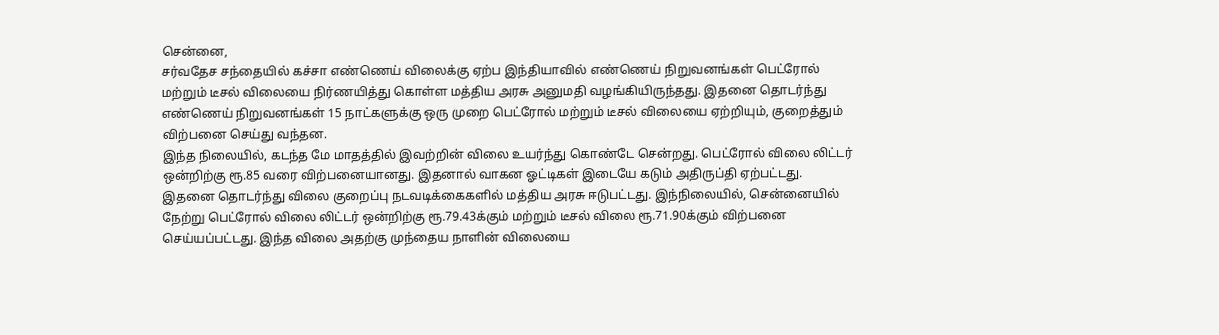சென்னை,
சர்வதேச சந்தையில் கச்சா எண்ணெய் விலைக்கு ஏற்ப இந்தியாவில் எண்ணெய் நிறுவனங்கள் பெட்ரோல் மற்றும் டீசல் விலையை நிர்ணயித்து கொள்ள மத்திய அரசு அனுமதி வழங்கியிருந்தது. இதனை தொடர்ந்து எண்ணெய் நிறுவனங்கள் 15 நாட்களுக்கு ஒரு முறை பெட்ரோல் மற்றும் டீசல் விலையை ஏற்றியும், குறைத்தும் விற்பனை செய்து வந்தன.
இந்த நிலையில், கடந்த மே மாதத்தில் இவற்றின் விலை உயர்ந்து கொண்டே சென்றது. பெட்ரோல் விலை லிட்டர் ஒன்றிற்கு ரூ.85 வரை விற்பனையானது. இதனால் வாகன ஓட்டிகள் இடையே கடும் அதிருப்தி ஏற்பட்டது.
இதனை தொடர்ந்து விலை குறைப்பு நடவடிக்கைகளில் மத்திய அரசு ஈடுபட்டது. இந்நிலையில், சென்னையில் நேற்று பெட்ரோல் விலை லிட்டர் ஒன்றிற்கு ரூ.79.43க்கும் மற்றும் டீசல் விலை ரூ.71.90க்கும் விற்பனை செய்யப்பட்டது. இந்த விலை அதற்கு முந்தைய நாளின் விலையை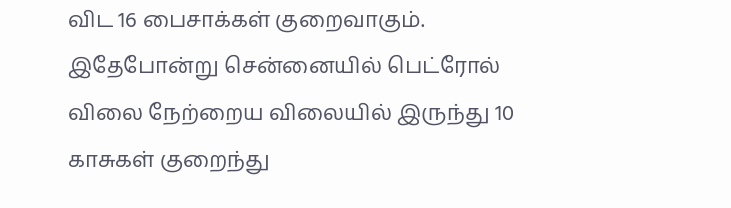விட 16 பைசாக்கள் குறைவாகும்.
இதேபோன்று சென்னையில் பெட்ரோல் விலை நேற்றைய விலையில் இருந்து 10 காசுகள் குறைந்து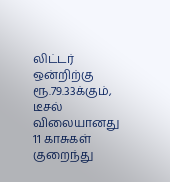லிட்டர் ஒன்றிற்கு ரூ.79.33க்கும், டீசல் விலையானது 11 காசுகள் குறைந்து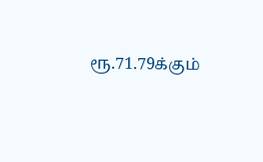ரூ.71.79க்கும்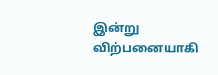இன்று விற்பனையாகி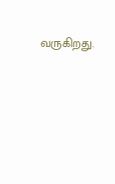வருகிறது.